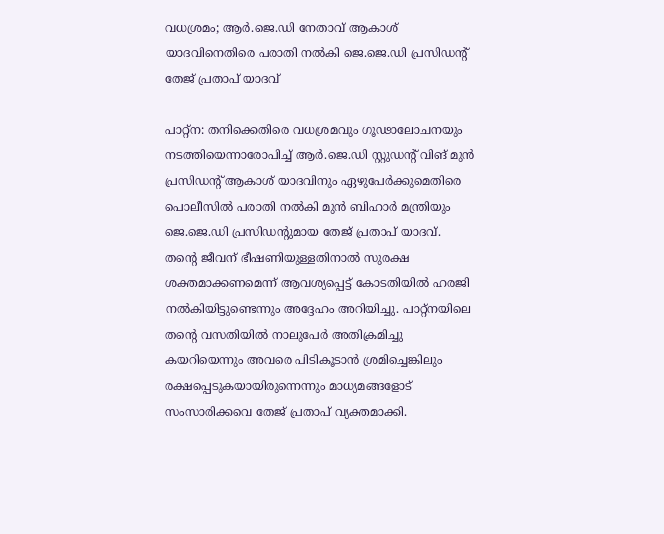വധശ്രമം; ആർ.ജെ.ഡി നേതാവ് ആകാശ് യാദവിനെതിരെ പരാതി നൽകി ജെ.ജെ.ഡി പ്രസിഡന്‍റ് തേജ് പ്രതാപ് യാദവ്

പാറ്റ്ന: തനിക്കെതിരെ വധശ്രമവും ഗൂഢാലോചനയും നടത്തിയെന്നാരോപിച്ച് ആർ.ജെ.ഡി സ്റ്റുഡന്റ് വിങ് മുൻ പ്രസിഡന്റ് ആകാശ് യാദവിനും ഏഴുപേർക്കുമെതിരെ പൊലീസിൽ പരാതി നൽകി മുന്‍ ബിഹാർ മന്ത്രിയും ജെ.ജെ.ഡി പ്രസിഡന്‍റുമായ തേജ് പ്രതാപ് യാദവ്. തന്‍റെ ജീവന് ഭീഷണിയുള്ളതിനാൽ സുരക്ഷ ശക്തമാക്കണമെന്ന് ആവശ‍്യപ്പെട്ട് കോടതിയിൽ ഹരജി നൽകിയിട്ടുണ്ടെന്നും അദ്ദേഹം അറിയിച്ചു. പാറ്റ്‌നയിലെ തന്റെ വസതിയിൽ നാലുപേർ അതിക്രമിച്ചു കയറിയെന്നും അവരെ പിടികൂടാൻ ശ്രമിച്ചെങ്കിലും രക്ഷപ്പെടുകയായിരുന്നെന്നും മാധ‍്യമങ്ങളോട് സംസാരിക്കവെ തേജ് പ്രതാപ് വ്യക്തമാക്കി.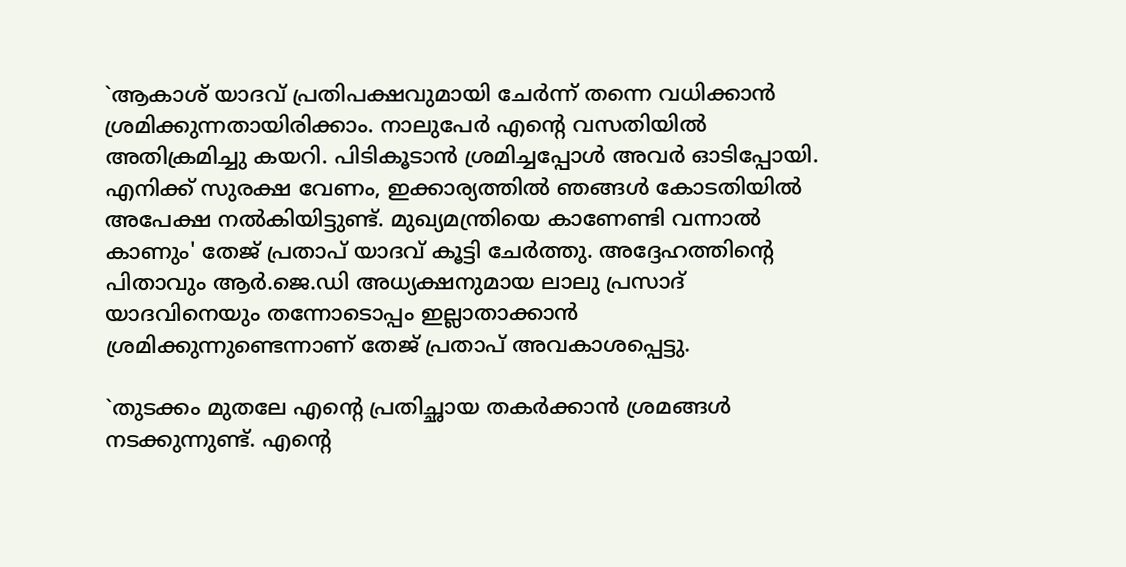`ആകാശ് യാദവ് പ്രതിപക്ഷവുമായി ചേർന്ന് തന്നെ വധിക്കാൻ ശ്രമിക്കുന്നതായിരിക്കാം. നാലുപേർ എന്റെ വസതിയിൽ അതിക്രമിച്ചു കയറി. പിടികൂടാന്‍ ശ്രമിച്ചപ്പോൾ അവർ ഓടിപ്പോയി. എനിക്ക് സുരക്ഷ വേണം, ഇക്കാര്യത്തിൽ ഞങ്ങൾ കോടതിയിൽ അപേക്ഷ നൽകിയിട്ടുണ്ട്. മുഖ്യമന്ത്രിയെ കാണേണ്ടി വന്നാൽ കാണും' തേജ് പ്രതാപ് യാദവ് കൂട്ടി ചേർത്തു. അദ്ദേഹത്തിന്‍റെ പിതാവും ആർ.ജെ.ഡി അധ്യക്ഷനുമായ ലാലു പ്രസാദ് യാദവിനെയും തന്നോടൊപ്പം ഇല്ലാതാക്കാന്‍ ശ്രമിക്കുന്നുണ്ടെന്നാണ് തേജ് പ്രതാപ് അവകാശപ്പെട്ടു.

`തുടക്കം മുതലേ എന്റെ പ്രതിച്ഛായ തകർക്കാൻ ശ്രമങ്ങൾ നടക്കുന്നുണ്ട്. എന്റെ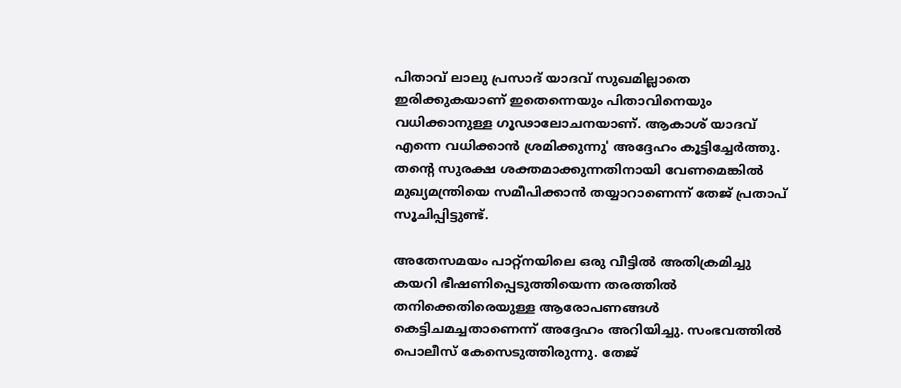പിതാവ് ലാലു പ്രസാദ് യാദവ് സുഖമില്ലാതെ ഇരിക്കുകയാണ് ഇതെന്നെയും പിതാവിനെയും വധിക്കാനുള്ള ഗൂഢാലോചനയാണ്. ആകാശ് യാദവ് എന്നെ വധിക്കാൻ ശ്രമിക്കുന്നു' അദ്ദേഹം കൂട്ടിച്ചേർത്തു. തന്‍റെ സുരക്ഷ ശക്തമാക്കുന്നതിനായി വേണമെങ്കിൽ മുഖ്യമന്ത്രിയെ സമീപിക്കാൻ തയ്യാറാണെന്ന് തേജ് പ്രതാപ് സൂചിപ്പിട്ടുണ്ട്.

അതേസമയം പാറ്റ്‌നയിലെ ഒരു വീട്ടിൽ അതിക്രമിച്ചു കയറി ഭീഷണിപ്പെടുത്തിയെന്ന തരത്തിൽ തനിക്കെതിരെയുള്ള ആരോപണങ്ങൾ കെട്ടിചമച്ചതാണെന്ന് അദ്ദേഹം അറിയിച്ചു. സംഭവത്തിൽ പൊലീസ് കേസെടുത്തിരുന്നു. തേജ്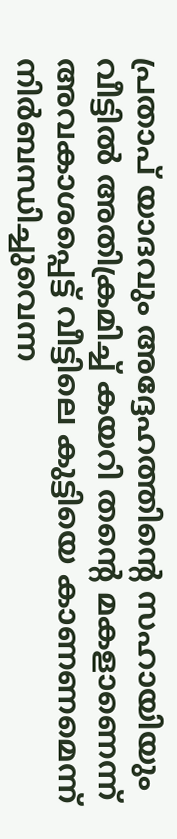പ്രതാപ് യാദവും അദ്ദേഹത്തിന്റെ സഹായിയും വീട്ടിൽ അതിക്രമിച്ച് കയറി തന്‍റെ മകളാണെന്ന് അവകാശപ്പെട്ട് വീട്ടിലെ കുട്ടിയെ കാണണമെന്ന് നിർബന്ധിച്ചുവെന്ന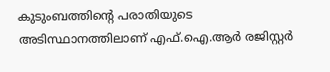കുടുംബത്തിന്‍റെ പരാതിയുടെ അടിസ്ഥാനത്തിലാണ് എഫ്.ഐ.ആർ രജിസ്റ്റർ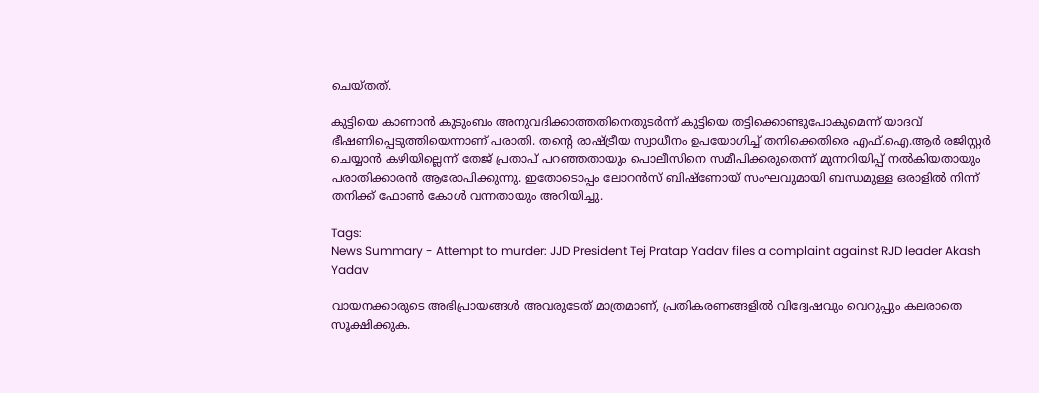ചെയ്തത്.

കുട്ടിയെ കാണാൻ കുടുംബം അനുവദിക്കാത്തതിനെതുടർന്ന് കുട്ടിയെ തട്ടിക്കൊണ്ടുപോകുമെന്ന് യാദവ് ഭീഷണിപ്പെടുത്തിയെന്നാണ് പരാതി. തന്റെ രാഷ്ട്രീയ സ്വാധീനം ഉപയോഗിച്ച് തനിക്കെതിരെ എഫ്.ഐ.ആർ രജിസ്റ്റർ ചെയ്യാൻ കഴിയില്ലെന്ന് തേജ് പ്രതാപ് പറഞ്ഞതായും പൊലീസിനെ സമീപിക്കരുതെന്ന് മുന്നറിയിപ്പ് നൽകിയതായും പരാതിക്കാരൻ ആരോപിക്കുന്നു. ഇതോടൊപ്പം ലോറൻസ് ബിഷ്ണോയ് സംഘവുമായി ബന്ധമുള്ള ഒരാളിൽ നിന്ന് തനിക്ക് ഫോൺ കോൾ വന്നതായും അറിയിച്ചു.

Tags:
News Summary - Attempt to murder: JJD President Tej Pratap Yadav files a complaint against RJD leader Akash Yadav

വായനക്കാരുടെ അഭിപ്രായങ്ങള്‍ അവരുടേത് മാത്രമാണ്, പ്രതികരണങ്ങളിൽ വിദ്വേഷവും വെറുപ്പും കലരാതെ സൂക്ഷിക്കുക.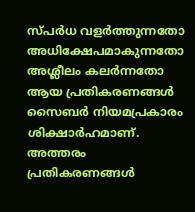സ്പർധ വളർത്തുന്നതോ അധിക്ഷേപമാകുന്നതോ അശ്ലീലം കലർന്നതോ ആയ പ്രതികരണങ്ങൾ സൈബർ നിയമപ്രകാരം ശിക്ഷാർഹമാണ്. അത്തരം പ്രതികരണങ്ങൾ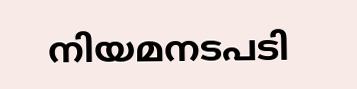നിയമനടപടി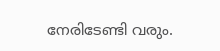നേരിടേണ്ടി വരും.